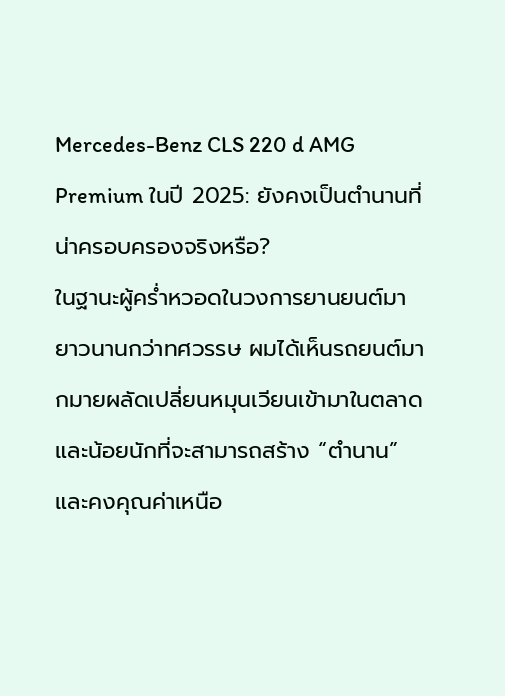Mercedes-Benz CLS 220 d AMG Premium ในปี 2025: ยังคงเป็นตำนานที่น่าครอบครองจริงหรือ?
ในฐานะผู้คร่ำหวอดในวงการยานยนต์มายาวนานกว่าทศวรรษ ผมได้เห็นรถยนต์มากมายผลัดเปลี่ยนหมุนเวียนเข้ามาในตลาด และน้อยนักที่จะสามารถสร้าง “ตำนาน” และคงคุณค่าเหนือ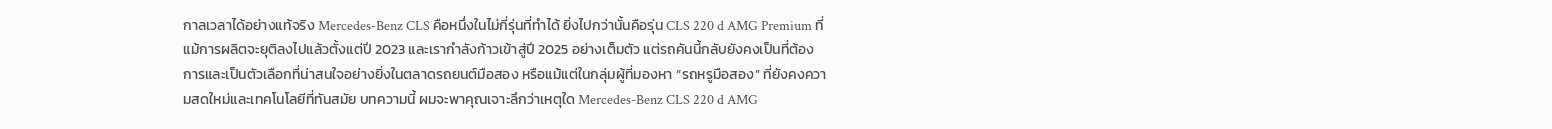กาลเวลาได้อย่างแท้จริง Mercedes-Benz CLS คือหนึ่งในไม่กี่รุ่นที่ทำได้ ยิ่งไปกว่านั้นคือรุ่น CLS 220 d AMG Premium ที่แม้การผลิตจะยุติลงไปแล้วตั้งแต่ปี 2023 และเรากำลังก้าวเข้าสู่ปี 2025 อย่างเต็มตัว แต่รถคันนี้กลับยังคงเป็นที่ต้องการและเป็นตัวเลือกที่น่าสนใจอย่างยิ่งในตลาดรถยนต์มือสอง หรือแม้แต่ในกลุ่มผู้ที่มองหา “รถหรูมือสอง” ที่ยังคงความสดใหม่และเทคโนโลยีที่ทันสมัย บทความนี้ ผมจะพาคุณเจาะลึกว่าเหตุใด Mercedes-Benz CLS 220 d AMG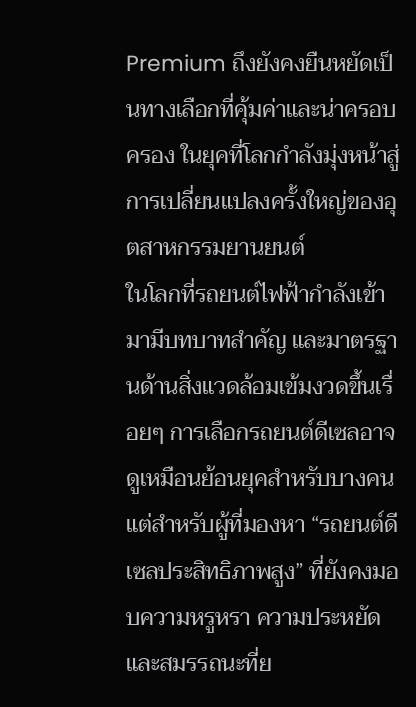Premium ถึงยังคงยืนหยัดเป็นทางเลือกที่คุ้มค่าและน่าครอบครอง ในยุคที่โลกกำลังมุ่งหน้าสู่การเปลี่ยนแปลงครั้งใหญ่ของอุตสาหกรรมยานยนต์
ในโลกที่รถยนต์ไฟฟ้ากำลังเข้ามามีบทบาทสำคัญ และมาตรฐานด้านสิ่งแวดล้อมเข้มงวดขึ้นเรื่อยๆ การเลือกรถยนต์ดีเซลอาจดูเหมือนย้อนยุคสำหรับบางคน แต่สำหรับผู้ที่มองหา “รถยนต์ดีเซลประสิทธิภาพสูง” ที่ยังคงมอบความหรูหรา ความประหยัด และสมรรถนะที่ย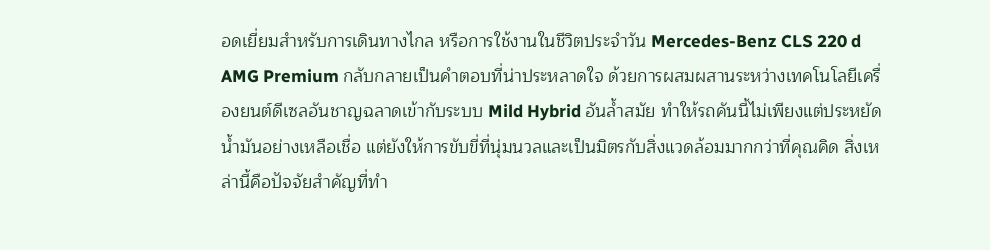อดเยี่ยมสำหรับการเดินทางไกล หรือการใช้งานในชีวิตประจำวัน Mercedes-Benz CLS 220 d AMG Premium กลับกลายเป็นคำตอบที่น่าประหลาดใจ ด้วยการผสมผสานระหว่างเทคโนโลยีเครื่องยนต์ดีเซลอันชาญฉลาดเข้ากับระบบ Mild Hybrid อันล้ำสมัย ทำให้รถคันนี้ไม่เพียงแต่ประหยัดน้ำมันอย่างเหลือเชื่อ แต่ยังให้การขับขี่ที่นุ่มนวลและเป็นมิตรกับสิ่งแวดล้อมมากกว่าที่คุณคิด สิ่งเหล่านี้คือปัจจัยสำคัญที่ทำ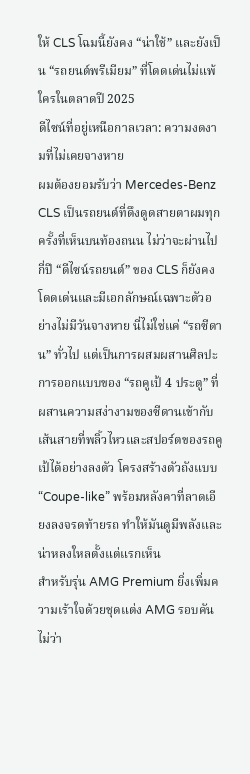ให้ CLS โฉมนี้ยังคง “น่าใช้” และยังเป็น “รถยนต์พรีเมียม” ที่โดดเด่นไม่แพ้ใครในตลาดปี 2025
ดีไซน์ที่อยู่เหนือกาลเวลา: ความงดงามที่ไม่เคยจางหาย
ผมต้องยอมรับว่า Mercedes-Benz CLS เป็นรถยนต์ที่ดึงดูดสายตาผมทุกครั้งที่เห็นบนท้องถนน ไม่ว่าจะผ่านไปกี่ปี “ดีไซน์รถยนต์” ของ CLS ก็ยังคงโดดเด่นและมีเอกลักษณ์เฉพาะตัวอย่างไม่มีวันจางหาย นี่ไม่ใช่แค่ “รถซีดาน” ทั่วไป แต่เป็นการผสมผสานศิลปะการออกแบบของ “รถคูเป้ 4 ประตู” ที่ผสานความสง่างามของซีดานเข้ากับเส้นสายที่พลิ้วไหวและสปอร์ตของรถคูเป้ได้อย่างลงตัว โครงสร้างตัวถังแบบ “Coupe-like” พร้อมหลังคาที่ลาดเอียงลงจรดท้ายรถ ทำให้มันดูมีพลังและน่าหลงใหลตั้งแต่แรกเห็น
สำหรับรุ่น AMG Premium ยิ่งเพิ่มความเร้าใจด้วยชุดแต่ง AMG รอบคัน ไม่ว่า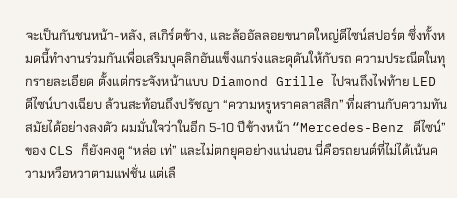จะเป็นกันชนหน้า-หลัง, สเกิร์ตข้าง, และล้ออัลลอยขนาดใหญ่ดีไซน์สปอร์ต ซึ่งทั้งหมดนี้ทำงานร่วมกันเพื่อเสริมบุคลิกอันแข็งแกร่งและดุดันให้กับรถ ความประณีตในทุกรายละเอียด ตั้งแต่กระจังหน้าแบบ Diamond Grille ไปจนถึงไฟท้าย LED ดีไซน์บางเฉียบ ล้วนสะท้อนถึงปรัชญา “ความหรูหราคลาสสิก” ที่ผสานกับความทันสมัยได้อย่างลงตัว ผมมั่นใจว่าในอีก 5-10 ปีข้างหน้า “Mercedes-Benz ดีไซน์” ของ CLS ก็ยังคงดู “หล่อ เท่” และไม่ตกยุคอย่างแน่นอน นี่คือรถยนต์ที่ไม่ได้เน้นความหวือหวาตามแฟชั่น แต่เลื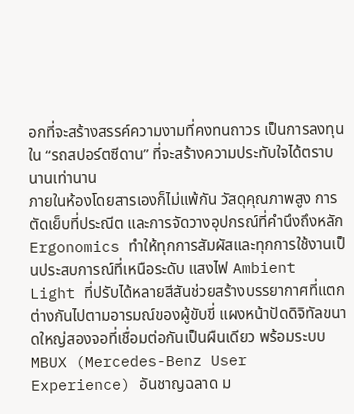อกที่จะสร้างสรรค์ความงามที่คงทนถาวร เป็นการลงทุนใน “รถสปอร์ตซีดาน” ที่จะสร้างความประทับใจได้ตราบนานเท่านาน
ภายในห้องโดยสารเองก็ไม่แพ้กัน วัสดุคุณภาพสูง การตัดเย็บที่ประณีต และการจัดวางอุปกรณ์ที่คำนึงถึงหลัก Ergonomics ทำให้ทุกการสัมผัสและทุกการใช้งานเป็นประสบการณ์ที่เหนือระดับ แสงไฟ Ambient Light ที่ปรับได้หลายสีสันช่วยสร้างบรรยากาศที่แตกต่างกันไปตามอารมณ์ของผู้ขับขี่ แผงหน้าปัดดิจิทัลขนาดใหญ่สองจอที่เชื่อมต่อกันเป็นผืนเดียว พร้อมระบบ MBUX (Mercedes-Benz User Experience) อันชาญฉลาด ม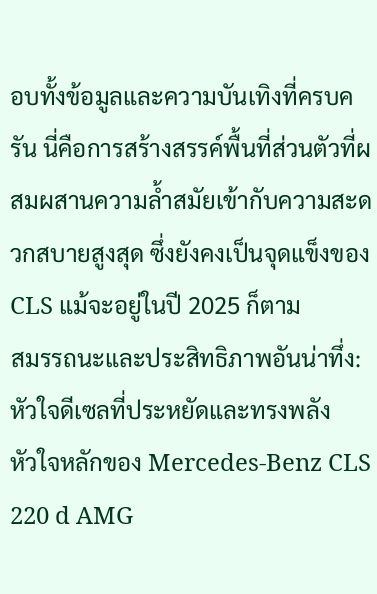อบทั้งข้อมูลและความบันเทิงที่ครบครัน นี่คือการสร้างสรรค์พื้นที่ส่วนตัวที่ผสมผสานความล้ำสมัยเข้ากับความสะดวกสบายสูงสุด ซึ่งยังคงเป็นจุดแข็งของ CLS แม้จะอยู่ในปี 2025 ก็ตาม
สมรรถนะและประสิทธิภาพอันน่าทึ่ง: หัวใจดีเซลที่ประหยัดและทรงพลัง
หัวใจหลักของ Mercedes-Benz CLS 220 d AMG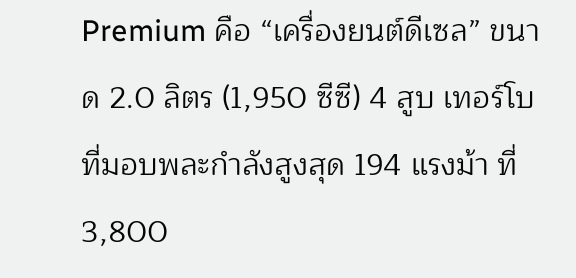Premium คือ “เครื่องยนต์ดีเซล” ขนาด 2.0 ลิตร (1,950 ซีซี) 4 สูบ เทอร์โบ ที่มอบพละกำลังสูงสุด 194 แรงม้า ที่ 3,800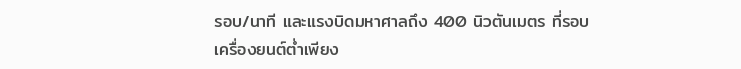รอบ/นาที และแรงบิดมหาศาลถึง 400 นิวตันเมตร ที่รอบเครื่องยนต์ต่ำเพียง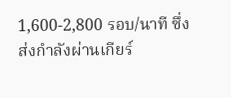1,600-2,800 รอบ/นาที ซึ่งส่งกำลังผ่านเกียร์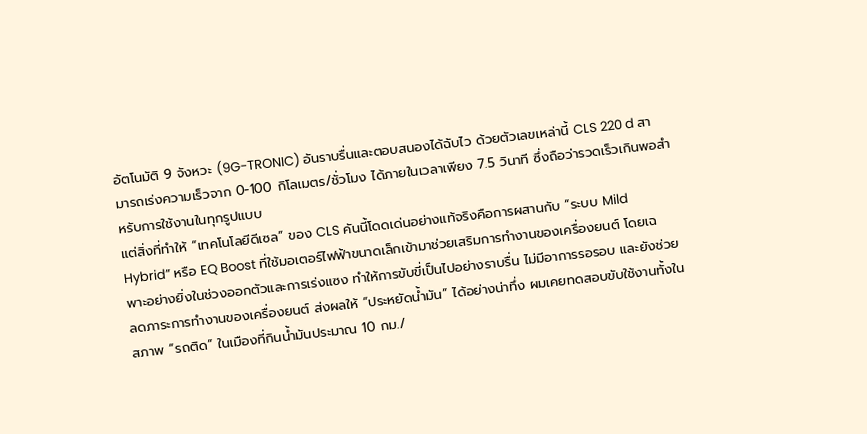อัตโนมัติ 9 จังหวะ (9G-TRONIC) อันราบรื่นและตอบสนองได้ฉับไว ด้วยตัวเลขเหล่านี้ CLS 220 d สามารถเร่งความเร็วจาก 0-100 กิโลเมตร/ชั่วโมง ได้ภายในเวลาเพียง 7.5 วินาที ซึ่งถือว่ารวดเร็วเกินพอสำหรับการใช้งานในทุกรูปแบบ
แต่สิ่งที่ทำให้ “เทคโนโลยีดีเซล” ของ CLS คันนี้โดดเด่นอย่างแท้จริงคือการผสานกับ “ระบบ Mild Hybrid” หรือ EQ Boost ที่ใช้มอเตอร์ไฟฟ้าขนาดเล็กเข้ามาช่วยเสริมการทำงานของเครื่องยนต์ โดยเฉพาะอย่างยิ่งในช่วงออกตัวและการเร่งแซง ทำให้การขับขี่เป็นไปอย่างราบรื่น ไม่มีอาการรอรอบ และยังช่วยลดภาระการทำงานของเครื่องยนต์ ส่งผลให้ “ประหยัดน้ำมัน” ได้อย่างน่าทึ่ง ผมเคยทดสอบขับใช้งานทั้งในสภาพ “รถติด” ในเมืองที่กินน้ำมันประมาณ 10 กม./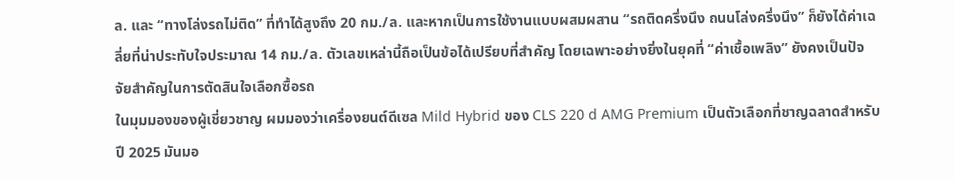ล. และ “ทางโล่งรถไม่ติด” ที่ทำได้สูงถึง 20 กม./ล. และหากเป็นการใช้งานแบบผสมผสาน “รถติดครึ่งนึง ถนนโล่งครึ่งนึง” ก็ยังได้ค่าเฉลี่ยที่น่าประทับใจประมาณ 14 กม./ล. ตัวเลขเหล่านี้ถือเป็นข้อได้เปรียบที่สำคัญ โดยเฉพาะอย่างยิ่งในยุคที่ “ค่าเชื้อเพลิง” ยังคงเป็นปัจจัยสำคัญในการตัดสินใจเลือกซื้อรถ
ในมุมมองของผู้เชี่ยวชาญ ผมมองว่าเครื่องยนต์ดีเซล Mild Hybrid ของ CLS 220 d AMG Premium เป็นตัวเลือกที่ชาญฉลาดสำหรับปี 2025 มันมอ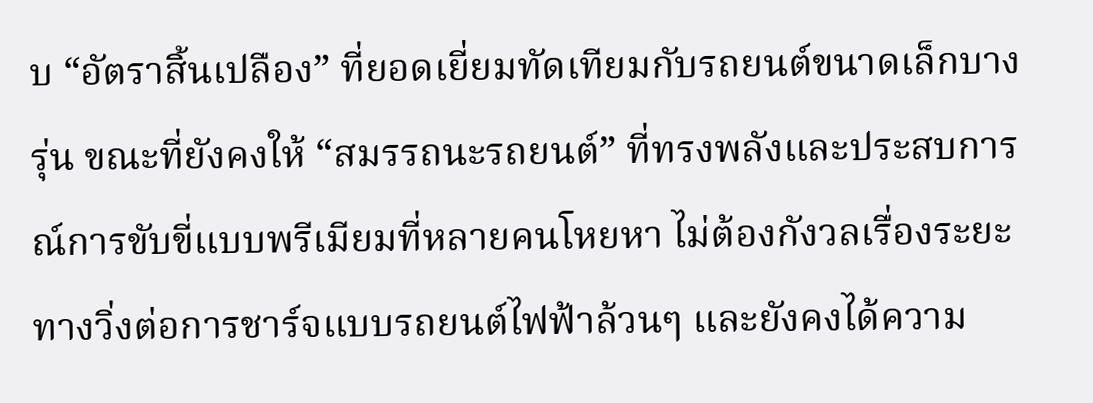บ “อัตราสิ้นเปลือง” ที่ยอดเยี่ยมทัดเทียมกับรถยนต์ขนาดเล็กบางรุ่น ขณะที่ยังคงให้ “สมรรถนะรถยนต์” ที่ทรงพลังและประสบการณ์การขับขี่แบบพรีเมียมที่หลายคนโหยหา ไม่ต้องกังวลเรื่องระยะทางวิ่งต่อการชาร์จแบบรถยนต์ไฟฟ้าล้วนๆ และยังคงได้ความ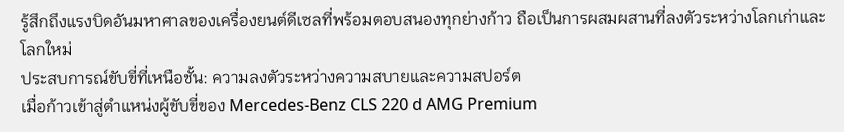รู้สึกถึงแรงบิดอันมหาศาลของเครื่องยนต์ดีเซลที่พร้อมตอบสนองทุกย่างก้าว ถือเป็นการผสมผสานที่ลงตัวระหว่างโลกเก่าและโลกใหม่
ประสบการณ์ขับขี่ที่เหนือชั้น: ความลงตัวระหว่างความสบายและความสปอร์ต
เมื่อก้าวเข้าสู่ตำแหน่งผู้ขับขี่ของ Mercedes-Benz CLS 220 d AMG Premium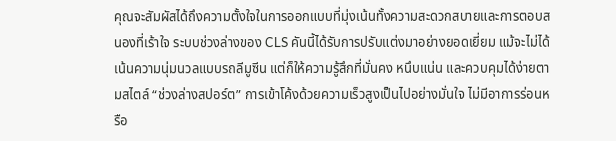คุณจะสัมผัสได้ถึงความตั้งใจในการออกแบบที่มุ่งเน้นทั้งความสะดวกสบายและการตอบสนองที่เร้าใจ ระบบช่วงล่างของ CLS คันนี้ได้รับการปรับแต่งมาอย่างยอดเยี่ยม แม้จะไม่ได้เน้นความนุ่มนวลแบบรถลีมูซีน แต่ก็ให้ความรู้สึกที่มั่นคง หนึบแน่น และควบคุมได้ง่ายตามสไตล์ “ช่วงล่างสปอร์ต” การเข้าโค้งด้วยความเร็วสูงเป็นไปอย่างมั่นใจ ไม่มีอาการร่อนหรือ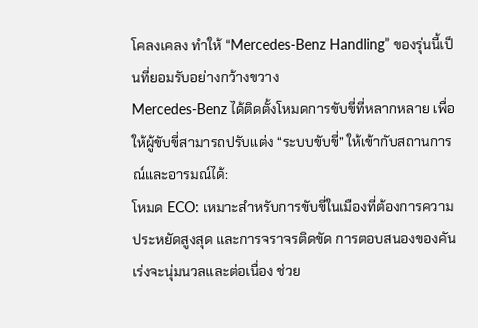โคลงเคลง ทำให้ “Mercedes-Benz Handling” ของรุ่นนี้เป็นที่ยอมรับอย่างกว้างขวาง
Mercedes-Benz ได้ติดตั้งโหมดการขับขี่ที่หลากหลาย เพื่อให้ผู้ขับขี่สามารถปรับแต่ง “ระบบขับขี่” ให้เข้ากับสถานการณ์และอารมณ์ได้:
โหมด ECO: เหมาะสำหรับการขับขี่ในเมืองที่ต้องการความประหยัดสูงสุด และการจราจรติดขัด การตอบสนองของคันเร่งจะนุ่มนวลและต่อเนื่อง ช่วย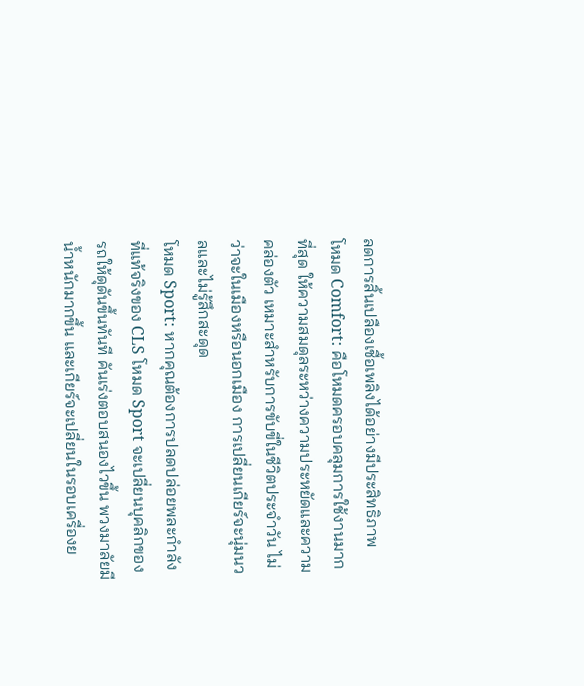ลดการสิ้นเปลืองเชื้อเพลิงได้อย่างมีประสิทธิภาพ
โหมด Comfort: คือโหมดครอบคลุมการใช้งานมากที่สุด ให้ความสมดุลระหว่างความประหยัดและความคล่องตัว เหมาะสำหรับการขับขี่ในชีวิตประจำวัน ไม่ว่าจะในเมืองหรือนอกเมือง การเปลี่ยนเกียร์จะนุ่มนวลและไม่รู้สึกสะดุด
โหมด Sport: หากคุณต้องการปลดปล่อยพละกำลังที่แท้จริงของ CLS โหมด Sport จะเปลี่ยนบุคลิกของรถให้ดุดันขึ้นทันที คันเร่งตอบสนองไวขึ้น พวงมาลัยมีน้ำหนักมากขึ้น และเกียร์จะเปลี่ยนในรอบเครื่องย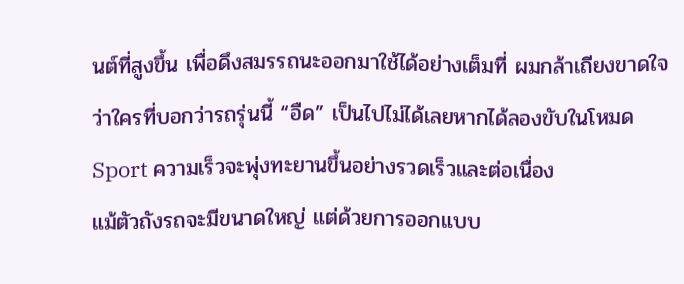นต์ที่สูงขึ้น เพื่อดึงสมรรถนะออกมาใช้ได้อย่างเต็มที่ ผมกล้าเถียงขาดใจว่าใครที่บอกว่ารถรุ่นนี้ “อืด” เป็นไปไม่ได้เลยหากได้ลองขับในโหมด Sport ความเร็วจะพุ่งทะยานขึ้นอย่างรวดเร็วและต่อเนื่อง
แม้ตัวถังรถจะมีขนาดใหญ่ แต่ด้วยการออกแบบ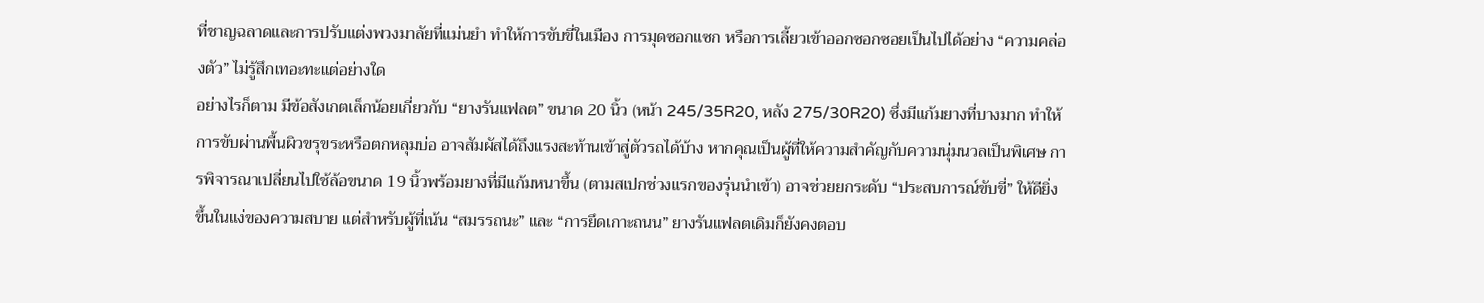ที่ชาญฉลาดและการปรับแต่งพวงมาลัยที่แม่นยำ ทำให้การขับขี่ในเมือง การมุดซอกแซก หรือการเลี้ยวเข้าออกซอกซอยเป็นไปได้อย่าง “ความคล่องตัว” ไม่รู้สึกเทอะทะแต่อย่างใด
อย่างไรก็ตาม มีข้อสังเกตเล็กน้อยเกี่ยวกับ “ยางรันแฟลต” ขนาด 20 นิ้ว (หน้า 245/35R20, หลัง 275/30R20) ซึ่งมีแก้มยางที่บางมาก ทำให้การขับผ่านพื้นผิวขรุขระหรือตกหลุมบ่อ อาจสัมผัสได้ถึงแรงสะท้านเข้าสู่ตัวรถได้บ้าง หากคุณเป็นผู้ที่ให้ความสำคัญกับความนุ่มนวลเป็นพิเศษ การพิจารณาเปลี่ยนไปใช้ล้อขนาด 19 นิ้วพร้อมยางที่มีแก้มหนาขึ้น (ตามสเปกช่วงแรกของรุ่นนำเข้า) อาจช่วยยกระดับ “ประสบการณ์ขับขี่” ให้ดียิ่งขึ้นในแง่ของความสบาย แต่สำหรับผู้ที่เน้น “สมรรถนะ” และ “การยึดเกาะถนน” ยางรันแฟลตเดิมก็ยังคงตอบ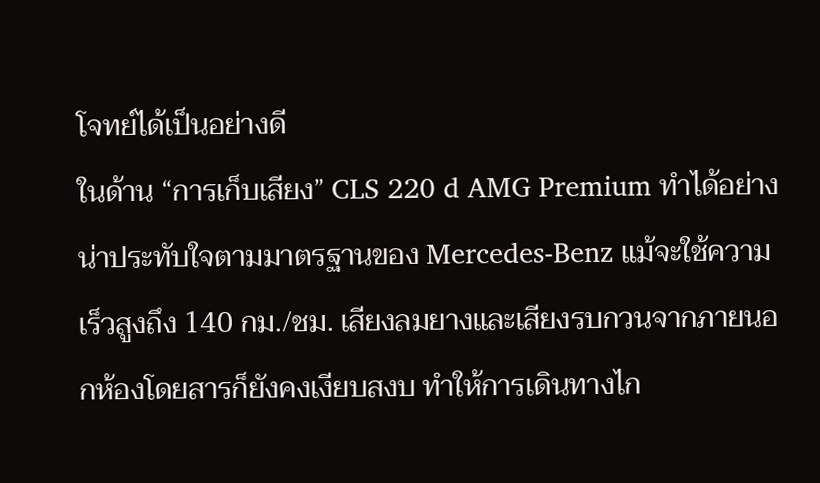โจทย์ได้เป็นอย่างดี
ในด้าน “การเก็บเสียง” CLS 220 d AMG Premium ทำได้อย่างน่าประทับใจตามมาตรฐานของ Mercedes-Benz แม้จะใช้ความเร็วสูงถึง 140 กม./ชม. เสียงลมยางและเสียงรบกวนจากภายนอกห้องโดยสารก็ยังคงเงียบสงบ ทำให้การเดินทางไก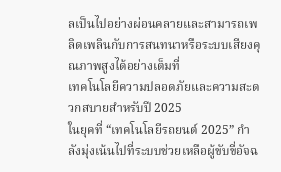ลเป็นไปอย่างผ่อนคลายและสามารถเพลิดเพลินกับการสนทนาหรือระบบเสียงคุณภาพสูงได้อย่างเต็มที่
เทคโนโลยีความปลอดภัยและความสะดวกสบายสำหรับปี 2025
ในยุคที่ “เทคโนโลยีรถยนต์ 2025” กำลังมุ่งเน้นไปที่ระบบช่วยเหลือผู้ขับขี่อัจฉ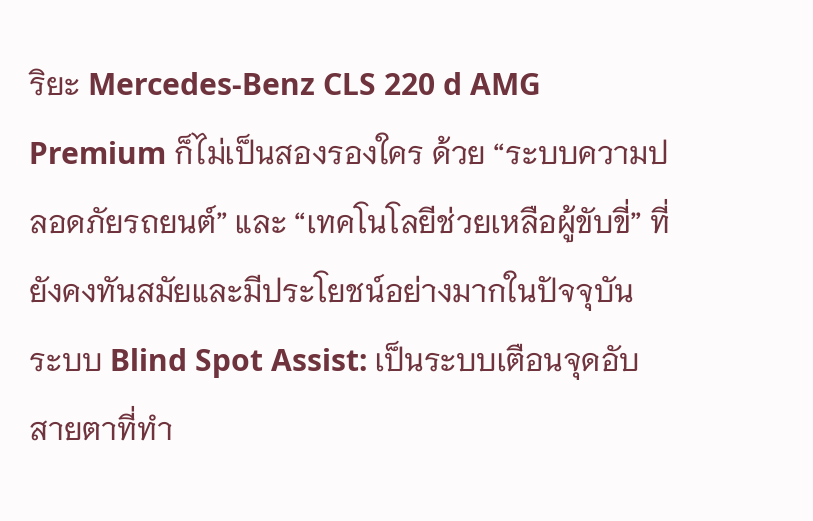ริยะ Mercedes-Benz CLS 220 d AMG Premium ก็ไม่เป็นสองรองใคร ด้วย “ระบบความปลอดภัยรถยนต์” และ “เทคโนโลยีช่วยเหลือผู้ขับขี่” ที่ยังคงทันสมัยและมีประโยชน์อย่างมากในปัจจุบัน
ระบบ Blind Spot Assist: เป็นระบบเตือนจุดอับสายตาที่ทำ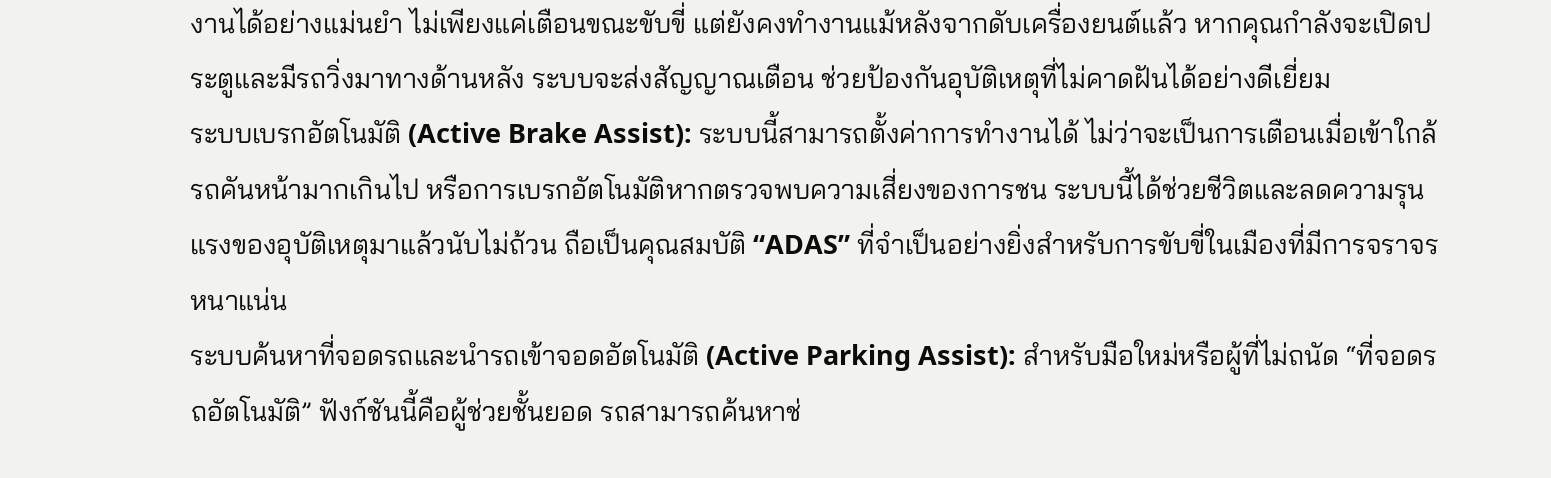งานได้อย่างแม่นยำ ไม่เพียงแค่เตือนขณะขับขี่ แต่ยังคงทำงานแม้หลังจากดับเครื่องยนต์แล้ว หากคุณกำลังจะเปิดประตูและมีรถวิ่งมาทางด้านหลัง ระบบจะส่งสัญญาณเตือน ช่วยป้องกันอุบัติเหตุที่ไม่คาดฝันได้อย่างดีเยี่ยม
ระบบเบรกอัตโนมัติ (Active Brake Assist): ระบบนี้สามารถตั้งค่าการทำงานได้ ไม่ว่าจะเป็นการเตือนเมื่อเข้าใกล้รถคันหน้ามากเกินไป หรือการเบรกอัตโนมัติหากตรวจพบความเสี่ยงของการชน ระบบนี้ได้ช่วยชีวิตและลดความรุนแรงของอุบัติเหตุมาแล้วนับไม่ถ้วน ถือเป็นคุณสมบัติ “ADAS” ที่จำเป็นอย่างยิ่งสำหรับการขับขี่ในเมืองที่มีการจราจรหนาแน่น
ระบบค้นหาที่จอดรถและนำรถเข้าจอดอัตโนมัติ (Active Parking Assist): สำหรับมือใหม่หรือผู้ที่ไม่ถนัด “ที่จอดรถอัตโนมัติ” ฟังก์ชันนี้คือผู้ช่วยชั้นยอด รถสามารถค้นหาช่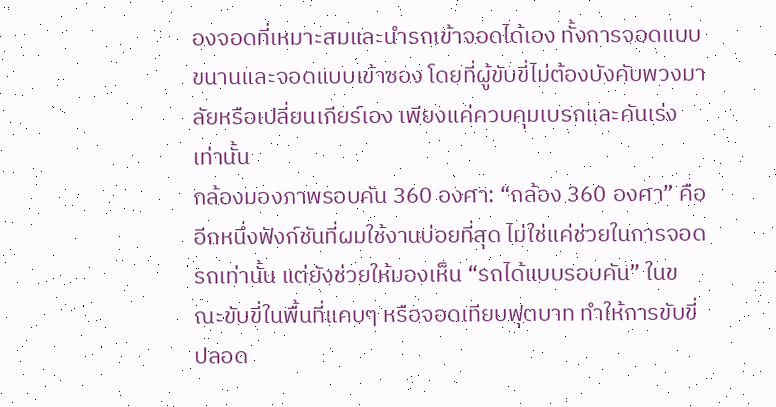องจอดที่เหมาะสมและนำรถเข้าจอดได้เอง ทั้งการจอดแบบขนานและจอดแบบเข้าซอง โดยที่ผู้ขับขี่ไม่ต้องบังคับพวงมาลัยหรือเปลี่ยนเกียร์เอง เพียงแค่ควบคุมเบรกและคันเร่งเท่านั้น
กล้องมองภาพรอบคัน 360 องศา: “กล้อง 360 องศา” คืออีกหนึ่งฟังก์ชันที่ผมใช้งานบ่อยที่สุด ไม่ใช่แค่ช่วยในการจอดรถเท่านั้น แต่ยังช่วยให้มองเห็น “รถได้แบบรอบคัน” ในขณะขับขี่ในพื้นที่แคบๆ หรือจอดเทียบฟุตบาท ทำให้การขับขี่ปลอด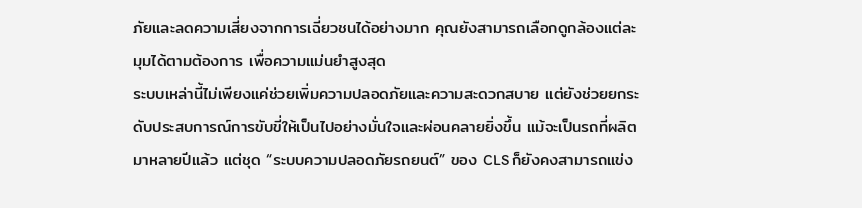ภัยและลดความเสี่ยงจากการเฉี่ยวชนได้อย่างมาก คุณยังสามารถเลือกดูกล้องแต่ละมุมได้ตามต้องการ เพื่อความแม่นยำสูงสุด
ระบบเหล่านี้ไม่เพียงแค่ช่วยเพิ่มความปลอดภัยและความสะดวกสบาย แต่ยังช่วยยกระดับประสบการณ์การขับขี่ให้เป็นไปอย่างมั่นใจและผ่อนคลายยิ่งขึ้น แม้จะเป็นรถที่ผลิตมาหลายปีแล้ว แต่ชุด “ระบบความปลอดภัยรถยนต์” ของ CLS ก็ยังคงสามารถแข่ง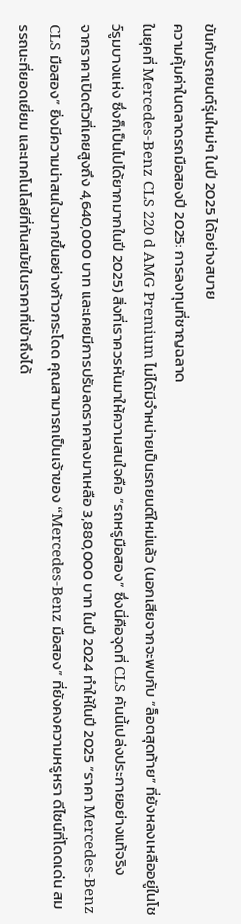ขันกับรถยนต์รุ่นใหม่ๆ ในปี 2025 ได้อย่างสบาย
ความคุ้มค่าในตลาดรถมือสองปี 2025: การลงทุนที่ชาญฉลาด
ในยุคที่ Mercedes-Benz CLS 220 d AMG Premium ไม่ได้มีจำหน่ายเป็นรถยนต์ใหม่แล้ว (นอกเสียจากจะพบกับ “ล็อตสุดท้าย” ที่ยังหลงเหลืออยู่ในโชว์รูมบางแห่ง ซึ่งก็เป็นไปได้ยากมากในปี 2025) สิ่งที่เราควรหันมาให้ความสนใจคือ “รถหรูมือสอง” ซึ่งนี่คือจุดที่ CLS คันนี้เปล่งประกายอย่างแท้จริง
จากราคาเปิดตัวที่เคยสูงถึง 4,640,000 บาท และเคยมีการปรับลดราคาลงมาเหลือ 3,880,000 บาท ในปี 2024 ทำให้ในปี 2025 “ราคา Mercedes-Benz CLS มือสอง” ยิ่งมีความน่าสนใจมากขึ้นอย่างก้าวกระโดด คุณสามารถเป็นเจ้าของ “Mercedes-Benz มือสอง” ที่ยังคงความหรูหรา ดีไซน์ที่โดดเด่น สมรรถนะที่ยอดเยี่ยม และเทคโนโลยีที่ทันสมัยในราคาที่เข้าถึงได้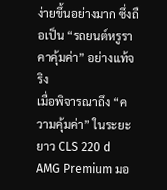ง่ายขึ้นอย่างมาก ซึ่งถือเป็น “รถยนต์หรูราคาคุ้มค่า” อย่างแท้จริง
เมื่อพิจารณาถึง “ความคุ้มค่า” ในระยะยาว CLS 220 d AMG Premium มอ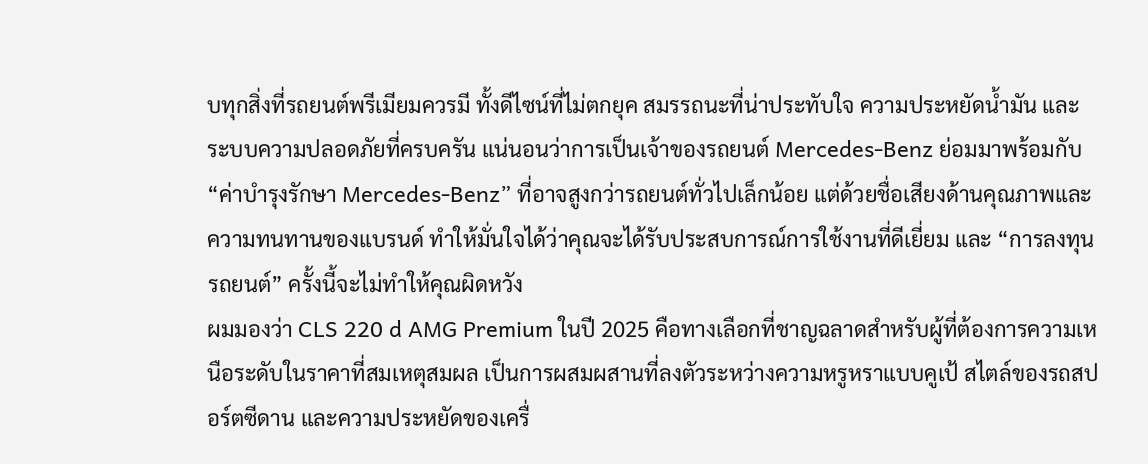บทุกสิ่งที่รถยนต์พรีเมียมควรมี ทั้งดีไซน์ที่ไม่ตกยุค สมรรถนะที่น่าประทับใจ ความประหยัดน้ำมัน และระบบความปลอดภัยที่ครบครัน แน่นอนว่าการเป็นเจ้าของรถยนต์ Mercedes-Benz ย่อมมาพร้อมกับ “ค่าบำรุงรักษา Mercedes-Benz” ที่อาจสูงกว่ารถยนต์ทั่วไปเล็กน้อย แต่ด้วยชื่อเสียงด้านคุณภาพและความทนทานของแบรนด์ ทำให้มั่นใจได้ว่าคุณจะได้รับประสบการณ์การใช้งานที่ดีเยี่ยม และ “การลงทุนรถยนต์” ครั้งนี้จะไม่ทำให้คุณผิดหวัง
ผมมองว่า CLS 220 d AMG Premium ในปี 2025 คือทางเลือกที่ชาญฉลาดสำหรับผู้ที่ต้องการความเหนือระดับในราคาที่สมเหตุสมผล เป็นการผสมผสานที่ลงตัวระหว่างความหรูหราแบบคูเป้ สไตล์ของรถสปอร์ตซีดาน และความประหยัดของเครื่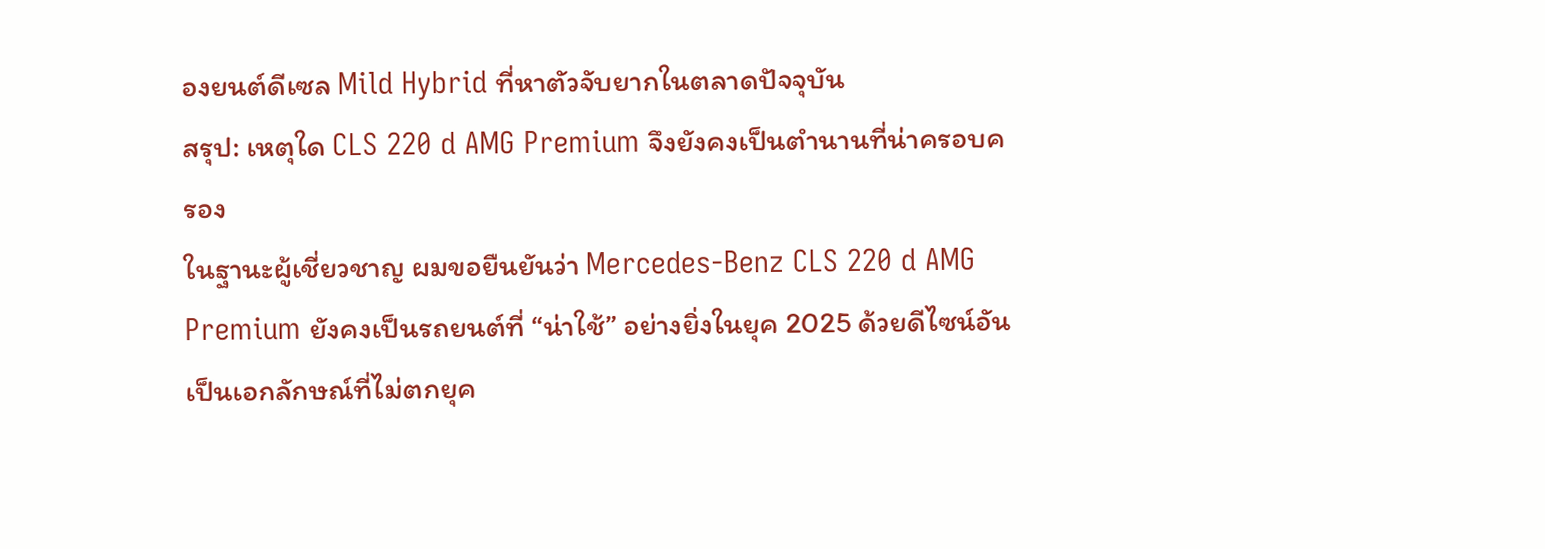องยนต์ดีเซล Mild Hybrid ที่หาตัวจับยากในตลาดปัจจุบัน
สรุป: เหตุใด CLS 220 d AMG Premium จึงยังคงเป็นตำนานที่น่าครอบครอง
ในฐานะผู้เชี่ยวชาญ ผมขอยืนยันว่า Mercedes-Benz CLS 220 d AMG Premium ยังคงเป็นรถยนต์ที่ “น่าใช้” อย่างยิ่งในยุค 2025 ด้วยดีไซน์อันเป็นเอกลักษณ์ที่ไม่ตกยุค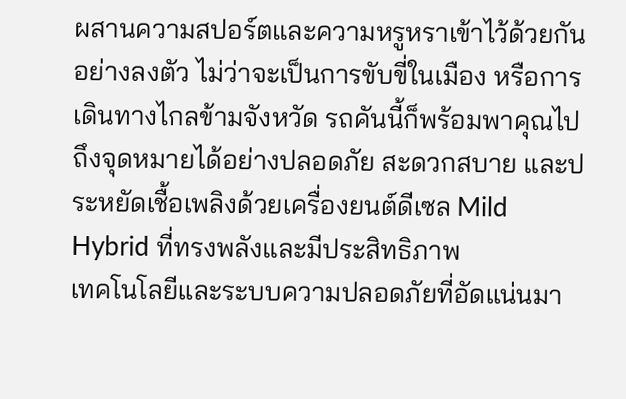ผสานความสปอร์ตและความหรูหราเข้าไว้ด้วยกันอย่างลงตัว ไม่ว่าจะเป็นการขับขี่ในเมือง หรือการเดินทางไกลข้ามจังหวัด รถคันนี้ก็พร้อมพาคุณไปถึงจุดหมายได้อย่างปลอดภัย สะดวกสบาย และประหยัดเชื้อเพลิงด้วยเครื่องยนต์ดีเซล Mild Hybrid ที่ทรงพลังและมีประสิทธิภาพ
เทคโนโลยีและระบบความปลอดภัยที่อัดแน่นมา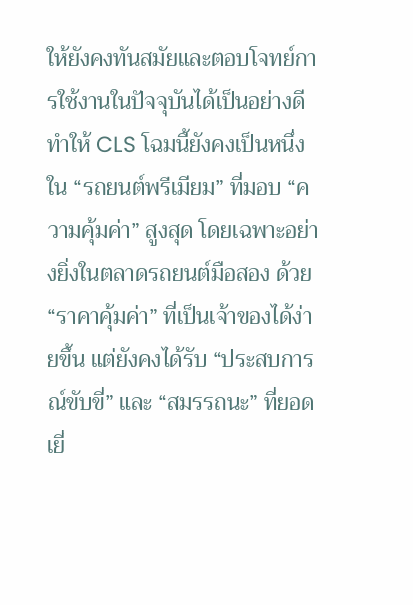ให้ยังคงทันสมัยและตอบโจทย์การใช้งานในปัจจุบันได้เป็นอย่างดี ทำให้ CLS โฉมนี้ยังคงเป็นหนึ่งใน “รถยนต์พรีเมียม” ที่มอบ “ความคุ้มค่า” สูงสุด โดยเฉพาะอย่างยิ่งในตลาดรถยนต์มือสอง ด้วย “ราคาคุ้มค่า” ที่เป็นเจ้าของได้ง่ายขึ้น แต่ยังคงได้รับ “ประสบการณ์ขับขี่” และ “สมรรถนะ” ที่ยอดเยี่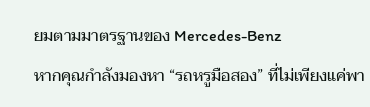ยมตามมาตรฐานของ Mercedes-Benz
หากคุณกำลังมองหา “รถหรูมือสอง” ที่ไม่เพียงแค่พา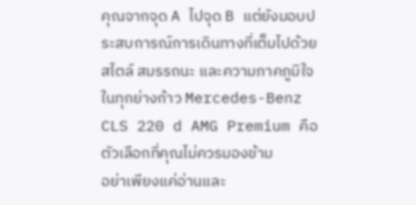คุณจากจุด A ไปจุด B แต่ยังมอบประสบการณ์การเดินทางที่เต็มไปด้วยสไตล์ สมรรถนะ และความภาคภูมิใจในทุกย่างก้าว Mercedes-Benz CLS 220 d AMG Premium คือตัวเลือกที่คุณไม่ควรมองข้าม
อย่าเพียงแค่อ่านและ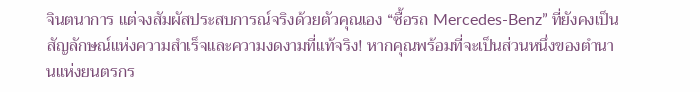จินตนาการ แต่จงสัมผัสประสบการณ์จริงด้วยตัวคุณเอง “ซื้อรถ Mercedes-Benz” ที่ยังคงเป็นสัญลักษณ์แห่งความสำเร็จและความงดงามที่แท้จริง! หากคุณพร้อมที่จะเป็นส่วนหนึ่งของตำนานแห่งยนตรกร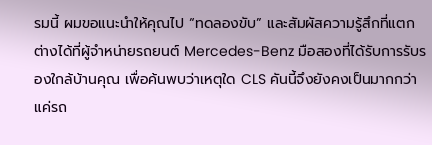รมนี้ ผมขอแนะนำให้คุณไป “ทดลองขับ” และสัมผัสความรู้สึกที่แตกต่างได้ที่ผู้จำหน่ายรถยนต์ Mercedes-Benz มือสองที่ได้รับการรับรองใกล้บ้านคุณ เพื่อค้นพบว่าเหตุใด CLS คันนี้จึงยังคงเป็นมากกว่าแค่รถ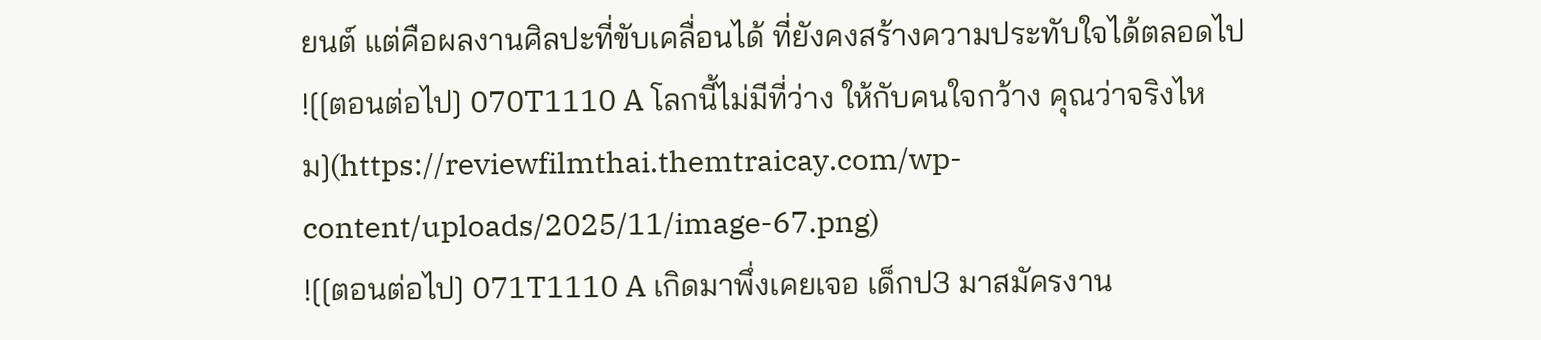ยนต์ แต่คือผลงานศิลปะที่ขับเคลื่อนได้ ที่ยังคงสร้างความประทับใจได้ตลอดไป
![[ตอนต่อไป] 070T1110 A โลกนี้ไม่มีที่ว่าง ให้กับคนใจกว้าง คุณว่าจริงไหม](https://reviewfilmthai.themtraicay.com/wp-content/uploads/2025/11/image-67.png)
![[ตอนต่อไป] 071T1110 A เกิดมาพึ่งเคยเจอ เด็กป3 มาสมัครงาน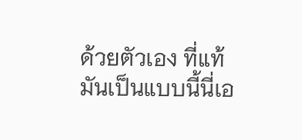ด้วยตัวเอง ที่แท้มันเป็นแบบนี้นี่เอ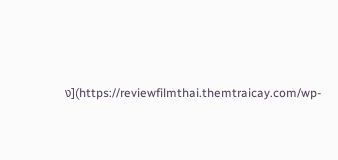ง](https://reviewfilmthai.themtraicay.com/wp-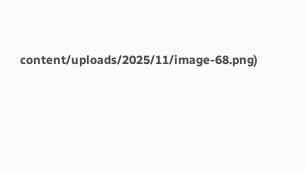content/uploads/2025/11/image-68.png)